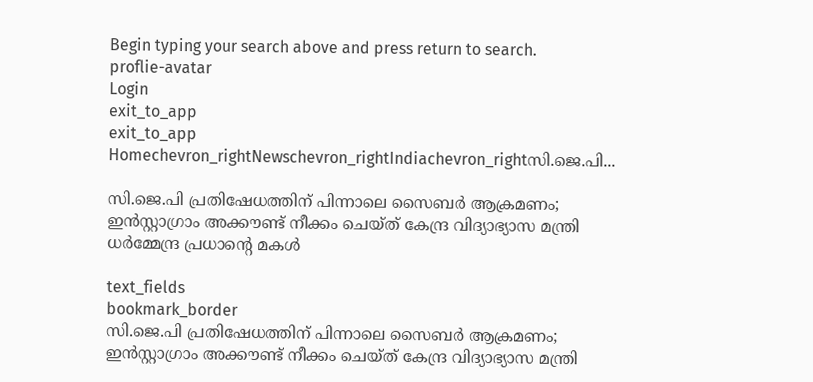Begin typing your search above and press return to search.
proflie-avatar
Login
exit_to_app
exit_to_app
Homechevron_rightNewschevron_rightIndiachevron_rightസി.ജെ.പി...

സി.ജെ.പി പ്രതിഷേധത്തിന് പിന്നാലെ സൈബർ ആക്രമണം; ഇൻസ്റ്റാഗ്രാം അക്കൗണ്ട് നീക്കം ചെയ്ത് കേന്ദ്ര വിദ്യാഭ്യാസ മന്ത്രി ധർമ്മേന്ദ്ര പ്രധാന്റെ മകൾ

text_fields
bookmark_border
സി.ജെ.പി പ്രതിഷേധത്തിന് പിന്നാലെ സൈബർ ആക്രമണം; ഇൻസ്റ്റാഗ്രാം അക്കൗണ്ട് നീക്കം ചെയ്ത് കേന്ദ്ര വിദ്യാഭ്യാസ മന്ത്രി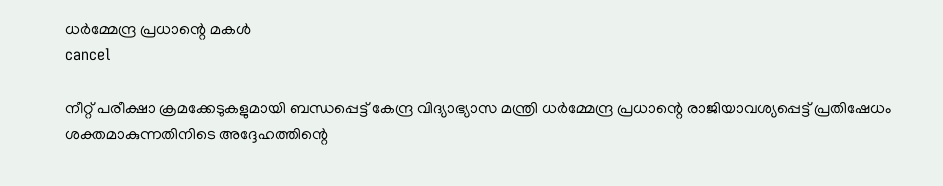ധർമ്മേന്ദ്ര പ്രധാന്റെ മകൾ
cancel

നീറ്റ് പരീക്ഷാ ക്രമക്കേടുകളുമായി ബന്ധപ്പെട്ട് കേന്ദ്ര വിദ്യാഭ്യാസ മന്ത്രി ധർമ്മേന്ദ്ര പ്രധാന്റെ രാജിയാവശ്യപ്പെട്ട് പ്രതിഷേധം ശക്തമാകുന്നതിനിടെ അദ്ദേഹത്തിന്റെ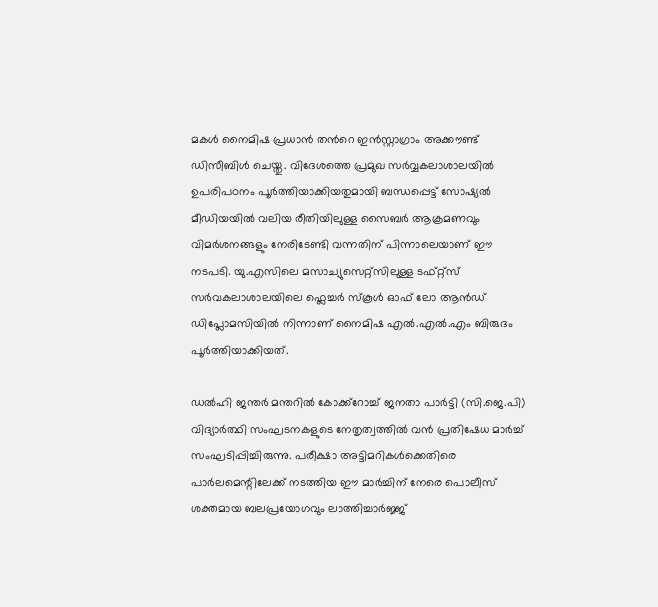മകൾ നൈമിഷ പ്രധാൻ തന്‍റെ ഇൻസ്റ്റാഗ്രാം അക്കൗണ്ട് ഡിസീബിൾ ചെയ്തു. വിദേശത്തെ പ്രമുഖ സർവ്വകലാശാലയിൽ ഉപരിപഠനം പൂർത്തിയാക്കിയതുമായി ബന്ധപ്പെട്ട് സോഷ്യൽ മീഡിയയിൽ വലിയ രീതിയിലുള്ള സൈബർ ആക്രമണവും വിമർശനങ്ങളും നേരിടേണ്ടി വന്നതിന് പിന്നാലെയാണ് ഈ നടപടി. യു.എസിലെ മസാച്യുസെറ്റ്‌സിലുള്ള ടഫ്റ്റ്‌സ് സർവകലാശാലയിലെ ഫ്ലെച്ചർ സ്‌കൂൾ ഓഫ് ലോ ആൻഡ് ഡിപ്ലോമസിയിൽ നിന്നാണ് നൈമിഷ എൽ.എൽ.എം ബിരുദം പൂർത്തിയാക്കിയത്.

ഡൽഹി ജന്തർ മന്തറിൽ കോക്ക്‌റോച്ച് ജനതാ പാർട്ടി (സി.ജെ.പി) വിദ്യാർത്ഥി സംഘടനകളുടെ നേതൃത്വത്തിൽ വൻ പ്രതിഷേധ മാർച്ച് സംഘടിപ്പിച്ചിരുന്നു. പരീക്ഷാ അട്ടിമറികൾക്കെതിരെ പാർലമെന്റിലേക്ക് നടത്തിയ ഈ മാർച്ചിന് നേരെ പൊലീസ് ശക്തമായ ബലപ്രയോഗവും ലാത്തിച്ചാർജ്ജ്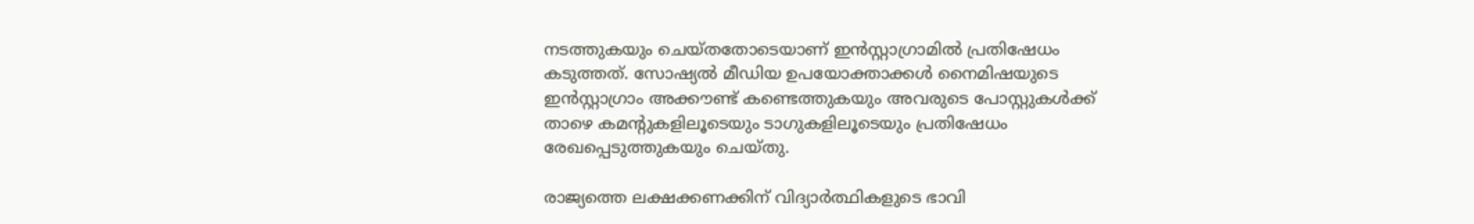നടത്തുകയും ചെയ്തതോടെയാണ് ഇൻസ്റ്റാഗ്രാമിൽ പ്രതിഷേധം കടുത്തത്. സോഷ്യൽ മീഡിയ ഉപയോക്താക്കൾ നൈമിഷയുടെ ഇൻസ്റ്റാഗ്രാം അക്കൗണ്ട് കണ്ടെത്തുകയും അവരുടെ പോസ്റ്റുകൾക്ക് താഴെ കമന്റുകളിലൂടെയും ടാഗുകളിലൂടെയും പ്രതിഷേധം രേഖപ്പെടുത്തുകയും ചെയ്തു.

രാജ്യത്തെ ലക്ഷക്കണക്കിന് വിദ്യാർത്ഥികളുടെ ഭാവി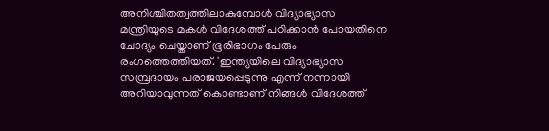അനിശ്ചിതത്വത്തിലാകുമ്പോൾ വിദ്യാഭ്യാസ മന്ത്രിയുടെ മകൾ വിദേശത്ത് പഠിക്കാൻ പോയതിനെ ചോദ്യം ചെയ്താണ് ഭൂരിഭാഗം പേരും രംഗത്തെത്തിയത്. 'ഇന്ത്യയിലെ വിദ്യാഭ്യാസ സമ്പ്രദായം പരാജയപ്പെടുന്നു എന്ന് നന്നായി അറിയാവുന്നത് കൊണ്ടാണ് നിങ്ങൾ വിദേശത്ത്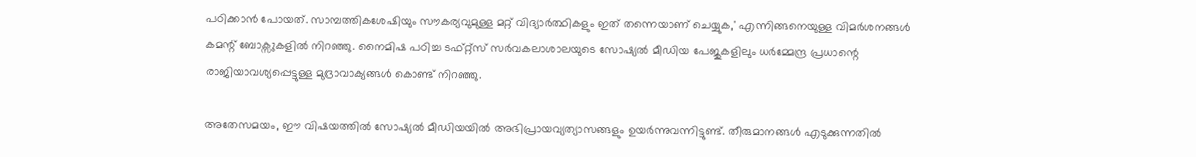പഠിക്കാൻ പോയത്. സാമ്പത്തികശേഷിയും സൗകര്യവുമുള്ള മറ്റ് വിദ്യാർത്ഥികളും ഇത് തന്നെയാണ് ചെയ്യുക,' എന്നിങ്ങനെയുള്ള വിമർശനങ്ങൾ കമന്റ് ബോക്സുകളിൽ നിറഞ്ഞു. നൈമിഷ പഠിച്ച ടഫ്റ്റ്‌സ് സർവകലാശാലയുടെ സോഷ്യൽ മീഡിയ പേജുകളിലും ധർമ്മേന്ദ്ര പ്രധാന്റെ രാജിയാവശ്യപ്പെട്ടുള്ള മുദ്രാവാക്യങ്ങൾ കൊണ്ട് നിറഞ്ഞു.

അതേസമയം, ഈ വിഷയത്തിൽ സോഷ്യൽ മീഡിയയിൽ അഭിപ്രായവ്യത്യാസങ്ങളും ഉയർന്നുവന്നിട്ടുണ്ട്. തീരുമാനങ്ങൾ എടുക്കുന്നതിൽ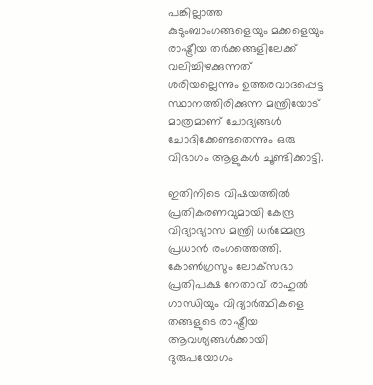പങ്കില്ലാത്ത കുടുംബാംഗങ്ങളെയും മക്കളെയും രാഷ്ട്രീയ തർക്കങ്ങളിലേക്ക് വലിച്ചിഴക്കുന്നത് ശരിയല്ലെന്നും ഉത്തരവാദപ്പെട്ട സ്ഥാനത്തിരിക്കുന്ന മന്ത്രിയോട് മാത്രമാണ് ചോദ്യങ്ങൾ ചോദിക്കേണ്ടതെന്നും ഒരു വിഭാഗം ആളുകൾ ചൂണ്ടിക്കാട്ടി.

ഇതിനിടെ വിഷയത്തിൽ പ്രതികരണവുമായി കേന്ദ്ര വിദ്യാഭ്യാസ മന്ത്രി ധർമ്മേന്ദ്ര പ്രധാൻ രംഗത്തെത്തി. കോൺഗ്രസും ലോക്‌സഭാ പ്രതിപക്ഷ നേതാവ് രാഹുൽ ഗാന്ധിയും വിദ്യാർത്ഥികളെ തങ്ങളുടെ രാഷ്ട്രീയ ആവശ്യങ്ങൾക്കായി ദുരുപയോഗം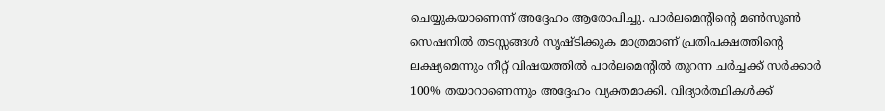ചെയ്യുകയാണെന്ന് അദ്ദേഹം ആരോപിച്ചു. പാർലമെന്റിന്റെ മൺസൂൺ സെഷനിൽ തടസ്സങ്ങൾ സൃഷ്ടിക്കുക മാത്രമാണ് പ്രതിപക്ഷത്തിന്റെ ലക്ഷ്യമെന്നും നീറ്റ് വിഷയത്തിൽ പാർലമെന്റിൽ തുറന്ന ചർച്ചക്ക് സർക്കാർ 100% തയാറാണെന്നും അദ്ദേഹം വ്യക്തമാക്കി. വിദ്യാർത്ഥികൾക്ക്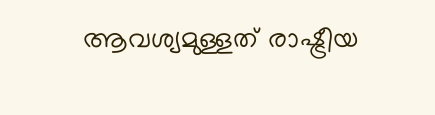ആവശ്യമുള്ളത് രാഷ്ട്രീയ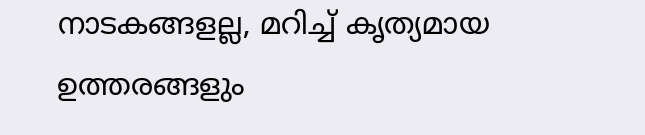നാടകങ്ങളല്ല, മറിച്ച് കൃത്യമായ ഉത്തരങ്ങളും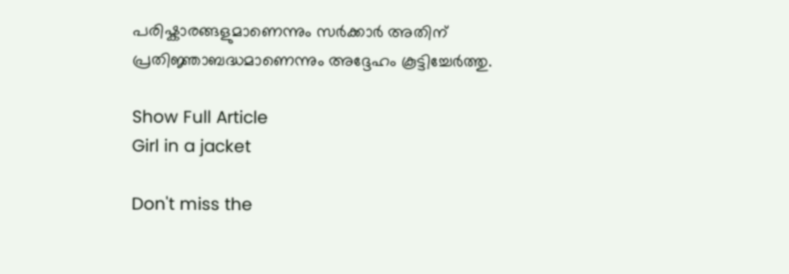പരിഷ്കാരങ്ങളുമാണെന്നും സർക്കാർ അതിന് പ്രതിജ്ഞാബദ്ധമാണെന്നും അദ്ദേഹം കൂട്ടിച്ചേർത്തു.

Show Full Article
Girl in a jacket

Don't miss the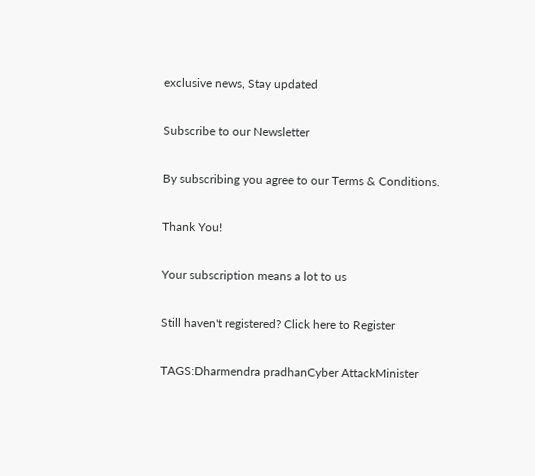exclusive news, Stay updated

Subscribe to our Newsletter

By subscribing you agree to our Terms & Conditions.

Thank You!

Your subscription means a lot to us

Still haven't registered? Click here to Register

TAGS:Dharmendra pradhanCyber AttackMinister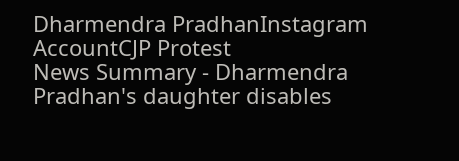Dharmendra PradhanInstagram AccountCJP Protest
News Summary - Dharmendra Pradhan's daughter disables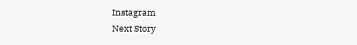Instagram
Next Story